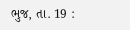ભુજ, તા. 19 :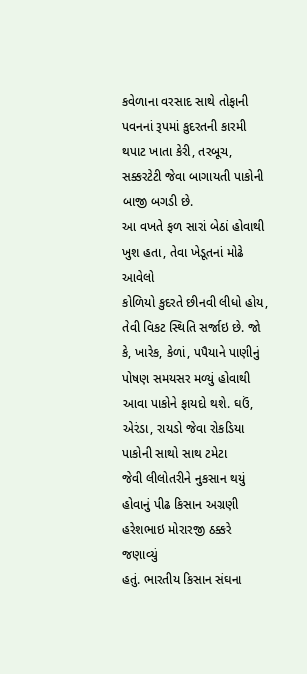કવેળાના વરસાદ સાથે તોફાની
પવનનાં રૂપમાં કુદરતની કારમી થપાટ ખાતા કેરી, તરબૂચ, સક્કરટેટી જેવા બાગાયતી પાકોની બાજી બગડી છે.
આ વખતે ફળ સારાં બેઠાં હોવાથી ખુશ હતા, તેવા ખેડૂતનાં મોઢે આવેલો
કોળિયો કુદરતે છીનવી લીધો હોય, તેવી વિકટ સ્થિતિ સર્જાઇ છે. જો
કે, ખારેક, કેળાં, પપૈયાને પાણીનું પોષણ સમયસર મળ્યું હોવાથી આવા પાકોને ફાયદો થશે. ઘઉં,
એરંડા, રાયડો જેવા રોકડિયા પાકોની સાથો સાથ ટમેટા
જેવી લીલોતરીને નુકસાન થયું હોવાનું પીઢ કિસાન અગ્રણી હરેશભાઇ મોરારજી ઠક્કરે જણાવ્યું
હતું. ભારતીય કિસાન સંઘના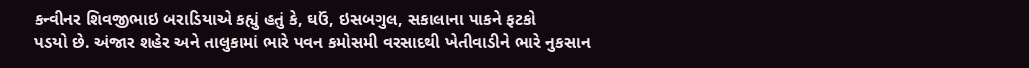કન્વીનર શિવજીભાઇ બરાડિયાએ કહ્યું હતું કે, ઘઉં, ઇસબગુલ, સકાલાના પાકને ફટકો
પડયો છે. અંજાર શહેર અને તાલુકામાં ભારે પવન કમોસમી વરસાદથી ખેતીવાડીને ભારે નુકસાન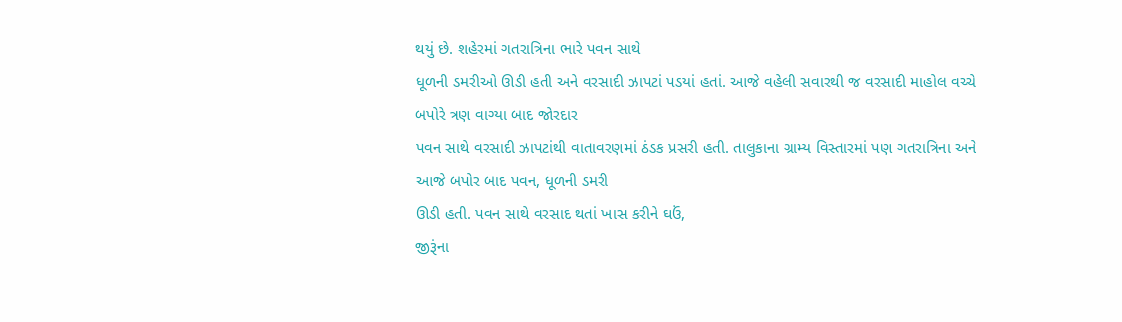થયું છે. શહેરમાં ગતરાત્રિના ભારે પવન સાથે
ધૂળની ડમરીઓ ઊડી હતી અને વરસાદી ઝાપટાં પડયાં હતાં. આજે વહેલી સવારથી જ વરસાદી માહોલ વચ્ચે બપોરે ત્રણ વાગ્યા બાદ જોરદાર
પવન સાથે વરસાદી ઝાપટાંથી વાતાવરણમાં ઠંડક પ્રસરી હતી. તાલુકાના ગ્રામ્ય વિસ્તારમાં પણ ગતરાત્રિના અને આજે બપોર બાદ પવન, ધૂળની ડમરી
ઊડી હતી. પવન સાથે વરસાદ થતાં ખાસ કરીને ઘઉં,
જીરૂંના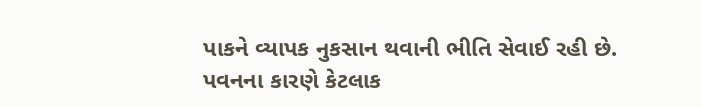પાકને વ્યાપક નુકસાન થવાની ભીતિ સેવાઈ રહી છે. પવનના કારણે કેટલાક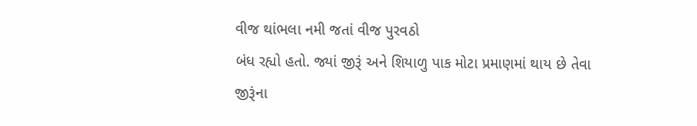વીજ થાંભલા નમી જતાં વીજ પુરવઠો
બંધ રહ્યો હતો. જ્યાં જીરૂં અને શિયાળુ પાક મોટા પ્રમાણમાં થાય છે તેવા જીરૂંના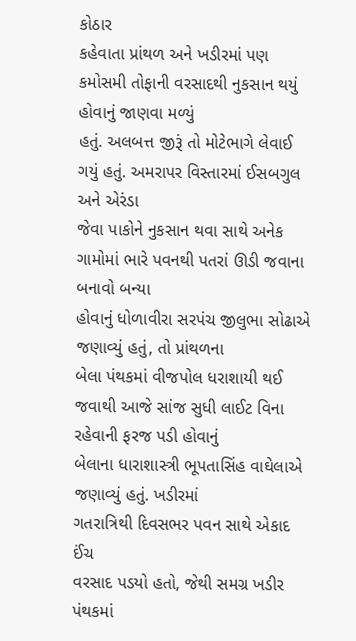કોઠાર
કહેવાતા પ્રાંથળ અને ખડીરમાં પણ કમોસમી તોફાની વરસાદથી નુકસાન થયું હોવાનું જાણવા મળ્યું
હતું. અલબત્ત જીરૂં તો મોટેભાગે લેવાઈ ગયું હતું. અમરાપર વિસ્તારમાં ઈસબગુલ અને એરંડા
જેવા પાકોને નુકસાન થવા સાથે અનેક ગામોમાં ભારે પવનથી પતરાં ઊડી જવાના બનાવો બન્યા
હોવાનું ધોળાવીરા સરપંચ જીલુભા સોઢાએ જણાવ્યું હતું, તો પ્રાંથળના
બેલા પંથકમાં વીજપોલ ધરાશાયી થઈ જવાથી આજે સાંજ સુધી લાઈટ વિના રહેવાની ફરજ પડી હોવાનું
બેલાના ધારાશાસ્ત્રી ભૂપતાસિંહ વાઘેલાએ જણાવ્યું હતું. ખડીરમાં
ગતરાત્રિથી દિવસભર પવન સાથે એકાદ ઈંચ
વરસાદ પડયો હતો, જેથી સમગ્ર ખડીર પંથકમાં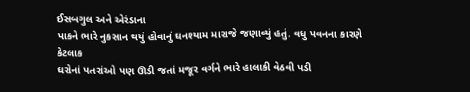ઈસબગુલ અને એરંડાના
પાકને ભારે નુકસાન થયું હોવાનું ઘનશ્યામ મારાજે જણાવ્યું હતું. વધુ પવનના કારણે કેટલાક
ઘરોનાં પતરાંઓ પણ ઊડી જતાં મજૂર વર્ગને ભારે હાલાકી વેઠવી પડી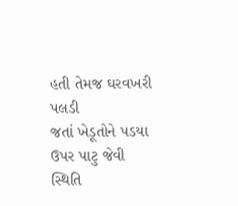હતી તેમજ ઘરવખરી પલડી
જતાં ખેડૂતોને પડયા ઉપર પાટુ જેવી સ્થિતિ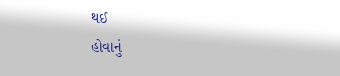થઈ
હોવાનું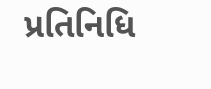પ્રતિનિધિ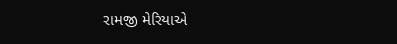રામજી મેરિયાએ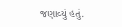જણાવ્યું હતું.